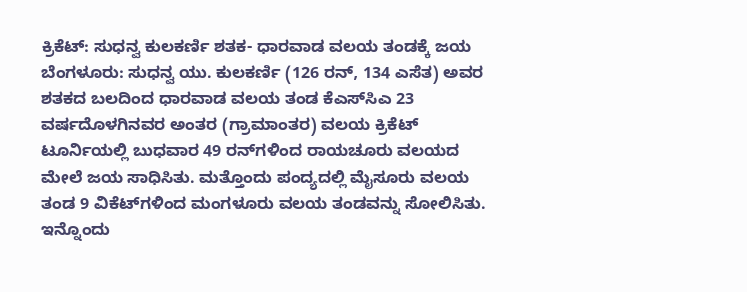ಕ್ರಿಕೆಟ್‌: ಸುಧನ್ವ ಕುಲಕರ್ಣಿ ಶತಕ- ಧಾರವಾಡ ವಲಯ ತಂಡಕ್ಕೆ ಜಯ ಬೆಂಗಳೂರು: ಸುಧನ್ವ ಯು. ಕುಲಕರ್ಣಿ (126 ರನ್‌, 134 ಎಸೆತ) ಅವರ ಶತಕದ ಬಲದಿಂದ ಧಾರವಾಡ ವಲಯ ತಂಡ ಕೆಎಸ್‌ಸಿಎ 23 ವರ್ಷದೊಳಗಿನವರ ಅಂತರ (ಗ್ರಾಮಾಂತರ) ವಲಯ ಕ್ರಿಕೆಟ್‌ ಟೂರ್ನಿಯಲ್ಲಿ ಬುಧವಾರ 49 ರನ್‌ಗಳಿಂದ ರಾಯಚೂರು ವಲಯದ ಮೇಲೆ ಜಯ ಸಾಧಿಸಿತು. ಮತ್ತೊಂದು ಪಂದ್ಯದಲ್ಲಿ ಮೈಸೂರು ವಲಯ ತಂಡ‌ 9 ವಿಕೆಟ್‌ಗಳಿಂದ ಮಂಗಳೂರು ವಲಯ ತಂಡವನ್ನು ಸೋಲಿಸಿತು. ಇನ್ನೊಂದು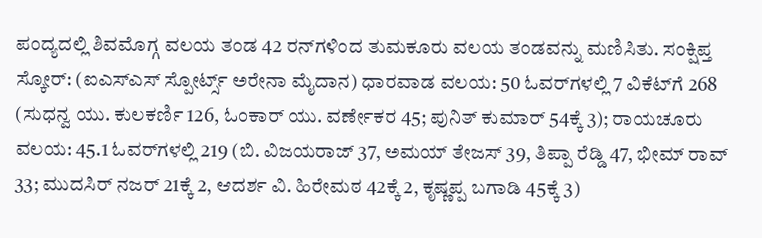ಪಂದ್ಯದಲ್ಲಿ ಶಿವಮೊಗ್ಗ ವಲಯ ತಂಡ 42 ರನ್‌ಗಳಿಂದ ತುಮಕೂರು ವಲಯ ತಂಡವನ್ನು ಮಣಿಸಿತು. ಸಂಕ್ಷಿಪ್ತ ಸ್ಕೋರ್‌: (ಐಎಸ್‌ಎಸ್‌ ಸ್ಪೋರ್ಟ್ಸ್ ಅರೇನಾ ಮೈದಾನ) ಧಾರವಾಡ ವಲಯ: 50 ಓವರ್‌ಗಳಲ್ಲಿ 7 ವಿಕೆಟ್‌ಗೆ 268 (ಸುಧನ್ವ ಯು. ಕುಲಕರ್ಣಿ 126, ಓಂಕಾರ್ ಯು. ವರ್ಣೇಕರ 45; ಪುನಿತ್ ಕುಮಾರ್ 54ಕ್ಕೆ 3); ರಾಯಚೂರು ವಲಯ: 45.1 ಓವರ್‌ಗಳಲ್ಲಿ 219 (ಬಿ. ವಿಜಯರಾಜ್ 37, ಅಮಯ್ ತೇಜಸ್ 39, ತಿಪ್ಪಾ ರೆಡ್ಡಿ 47, ಭೀಮ್ ರಾವ್ 33; ಮುದಸಿರ್ ನಜರ್ 21ಕ್ಕೆ 2, ಆದರ್ಶ ವಿ. ಹಿರೇಮಠ 42ಕ್ಕೆ 2, ಕೃಷ್ಣಪ್ಪ ಬಗಾಡಿ 45ಕ್ಕೆ 3)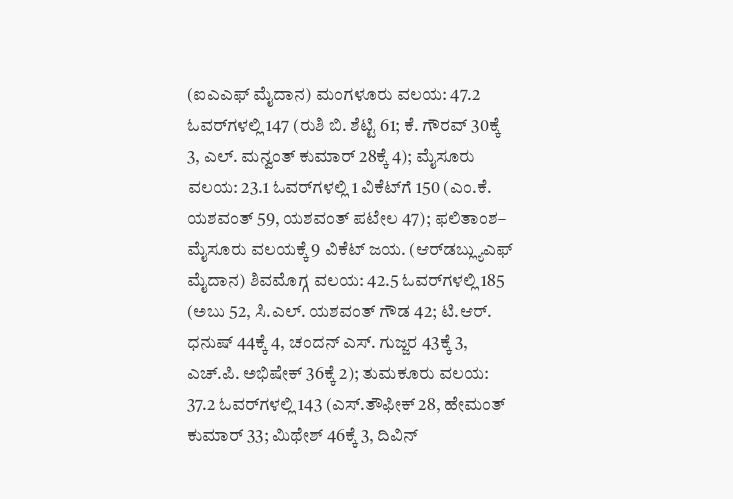(ಐಎಎಫ್‌ ಮೈದಾನ) ಮಂಗಳೂರು ವಲಯ: 47.2 ಓವರ್‌ಗಳಲ್ಲಿ 147 (ರುಶಿ ಬಿ. ಶೆಟ್ಟಿ 61; ಕೆ. ಗೌರವ್ 30ಕ್ಕೆ 3, ಎಲ್‌. ಮನ್ವಂತ್ ಕುಮಾರ್ 28ಕ್ಕೆ 4); ಮೈಸೂರು ವಲಯ: 23.1 ಓವರ್‌ಗಳಲ್ಲಿ 1 ವಿಕೆಟ್‌ಗೆ 150 (ಎಂ.ಕೆ. ಯಶವಂತ್ 59, ಯಶವಂತ್ ಪಟೇಲ 47); ಫಲಿತಾಂಶ– ಮೈಸೂರು ವಲಯಕ್ಕೆ 9 ವಿಕೆಟ್‌ ಜಯ. (ಆರ್‌ಡಬ್ಲ್ಯುಎಫ್‌ ಮೈದಾನ) ಶಿವಮೊಗ್ಗ ವಲಯ: 42.5 ಓವರ್‌ಗಳಲ್ಲಿ 185 (ಅಬು 52, ಸಿ.ಎಲ್‌. ಯಶವಂತ್ ಗೌಡ 42; ಟಿ.ಆರ್‌. ಧನುಷ್ 44ಕ್ಕೆ 4, ಚಂದನ್ ಎಸ್. ಗುಜ್ಜರ 43ಕ್ಕೆ 3, ಎಚ್‌.ಪಿ. ಅಭಿಷೇಕ್ 36ಕ್ಕೆ 2); ತುಮಕೂರು ವಲಯ: 37.2 ಓವರ್‌ಗಳಲ್ಲಿ 143 (ಎಸ್‌.ತೌಫೀಕ್ 28, ಹೇಮಂತ್ ಕುಮಾರ್ 33; ಮಿಥೇಶ್ 46ಕ್ಕೆ 3, ದಿವಿನ್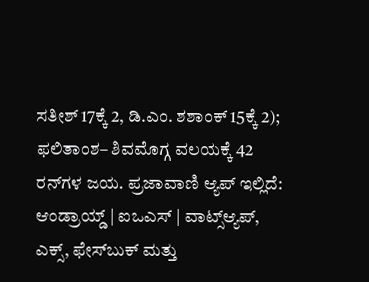ಸತೀಶ್ 17ಕ್ಕೆ 2, ಡಿ.ಎಂ. ಶಶಾಂಕ್ 15ಕ್ಕೆ 2); ಫಲಿತಾಂಶ– ಶಿವಮೊಗ್ಗ ವಲಯಕ್ಕೆ 42 ರನ್‌ಗಳ ಜಯ. ಪ್ರಜಾವಾಣಿ ಆ್ಯಪ್ ಇಲ್ಲಿದೆ: ಆಂಡ್ರಾಯ್ಡ್ | ಐಒಎಸ್ | ವಾಟ್ಸ್ಆ್ಯಪ್, ಎಕ್ಸ್, ಫೇಸ್‌ಬುಕ್ ಮತ್ತು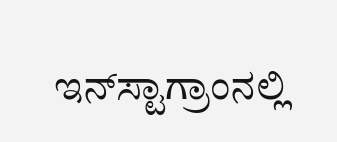ಇನ್‌ಸ್ಟಾಗ್ರಾಂನಲ್ಲಿ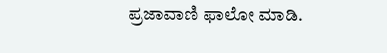ಪ್ರಜಾವಾಣಿ ಫಾಲೋ ಮಾಡಿ.